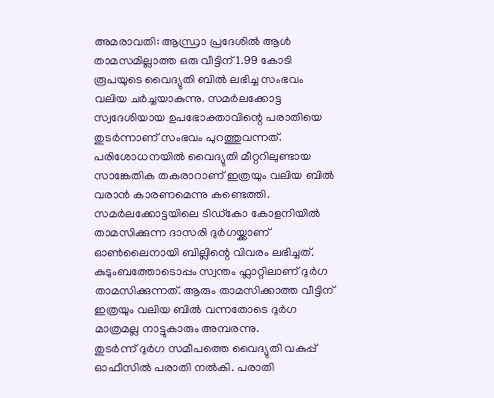അമരാവതി: ആന്ധ്രാ പ്രദേശിൽ ആൾ താമസമില്ലാത്ത ഒരു വീട്ടിന് 1.99 കോടി രൂപയുടെ വൈദ്യുതി ബിൽ ലഭിച്ച സംഭവം വലിയ ചർച്ചയാകുന്നു. സമർലക്കോട്ട സ്വദേശിയായ ഉപഭോക്താവിന്റെ പരാതിയെ തുടർന്നാണ് സംഭവം പുറത്തുവന്നത്. പരിശോധനയിൽ വൈദ്യുതി മീറ്ററിലുണ്ടായ സാങ്കേതിക തകരാറാണ് ഇത്രയും വലിയ ബിൽ വരാൻ കാരണമെന്നു കണ്ടെത്തി.
സമർലക്കോട്ടയിലെ ടിഡ്കോ കോളനിയിൽ താമസിക്കുന്ന ദാസരി ദുർഗയ്ക്കാണ് ഓൺലൈനായി ബില്ലിന്റെ വിവരം ലഭിച്ചത്. കുടുംബത്തോടൊപ്പം സ്വന്തം ഫ്ലാറ്റിലാണ് ദുർഗ താമസിക്കുന്നത്. ആരും താമസിക്കാത്ത വീട്ടിന് ഇത്രയും വലിയ ബിൽ വന്നതോടെ ദുർഗ മാത്രമല്ല നാട്ടുകാരും അമ്പരന്നു.
തുടർന്ന് ദുർഗ സമീപത്തെ വൈദ്യുതി വകുപ്പ് ഓഫീസിൽ പരാതി നൽകി. പരാതി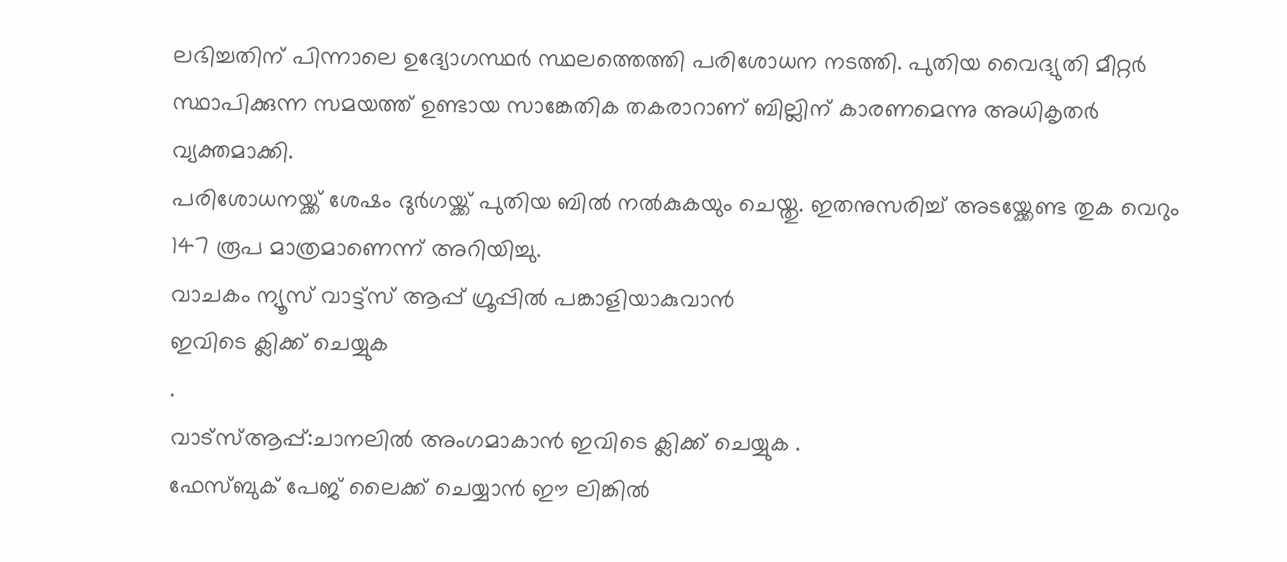ലഭിച്ചതിന് പിന്നാലെ ഉദ്യോഗസ്ഥർ സ്ഥലത്തെത്തി പരിശോധന നടത്തി. പുതിയ വൈദ്യുതി മീറ്റർ സ്ഥാപിക്കുന്ന സമയത്ത് ഉണ്ടായ സാങ്കേതിക തകരാറാണ് ബില്ലിന് കാരണമെന്നു അധികൃതർ വ്യക്തമാക്കി.
പരിശോധനയ്ക്ക് ശേഷം ദുർഗയ്ക്ക് പുതിയ ബിൽ നൽകുകയും ചെയ്തു. ഇതനുസരിച്ച് അടയ്ക്കേണ്ട തുക വെറും 147 രൂപ മാത്രമാണെന്ന് അറിയിച്ചു.
വാചകം ന്യൂസ് വാട്ട്സ് ആപ്പ് ഗ്രൂപ്പിൽ പങ്കാളിയാകുവാൻ
ഇവിടെ ക്ലിക്ക് ചെയ്യുക
.
വാട്സ്ആപ്പ്:ചാനലിൽ അംഗമാകാൻ ഇവിടെ ക്ലിക്ക് ചെയ്യുക .
ഫേസ്ബുക് പേജ് ലൈക്ക് ചെയ്യാൻ ഈ ലിങ്കിൽ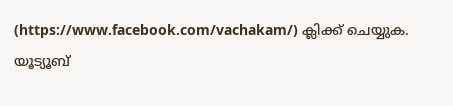(https://www.facebook.com/vachakam/) ക്ലിക്ക് ചെയ്യുക.
യൂട്യൂബ്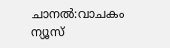ചാനൽ:വാചകം ന്യൂസ്